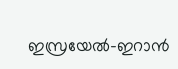ഇസ്രയേല്‍-ഇറാന്‍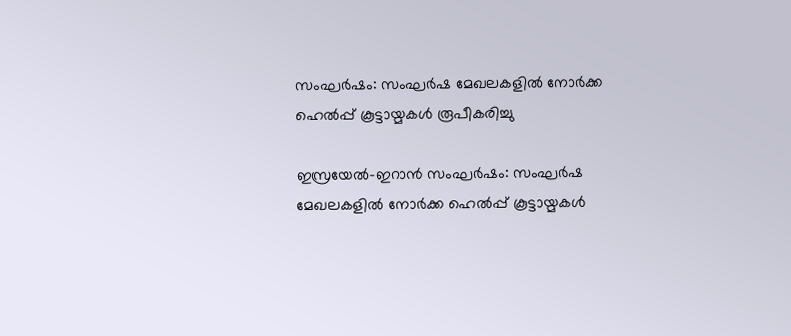സംഘര്‍ഷം: സംഘര്‍ഷ മേഖലകളില്‍ നോര്‍ക്ക ഹെല്‍പ്പ് കൂട്ടായ്മകള്‍ രൂപീകരിച്ചു

ഇസ്രയേല്‍-ഇറാന്‍ സംഘര്‍ഷം: സംഘര്‍ഷ മേഖലകളില്‍ നോര്‍ക്ക ഹെല്‍പ്പ് കൂട്ടായ്മകള്‍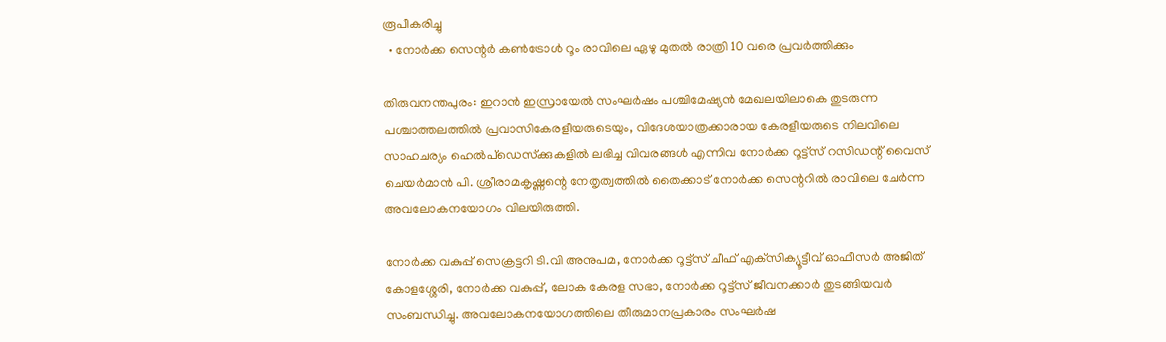രൂപീകരിച്ചു
  • നോര്‍ക്ക സെന്റര്‍ കണ്‍ട്രോള്‍ റൂം രാവിലെ ഏഴു മുതല്‍ രാത്രി 10 വരെ പ്രവര്‍ത്തിക്കും

തിരുവനന്തപുരം: ഇറാന്‍ ഇസ്രായേല്‍ സംഘര്‍ഷം പശ്ചിമേഷ്യന്‍ മേഖലയിലാകെ തുടരുന്ന പശ്ചാത്തലത്തില്‍ പ്രവാസികേരളീയരുടെയും, വിദേശയാത്രക്കാരായ കേരളീയരുടെ നിലവിലെ സാഹചര്യം ഹെല്‍പ്ഡെസ്‌ക്കുകളില്‍ ലഭിച്ച വിവരങ്ങള്‍ എന്നിവ നോര്‍ക്ക റൂട്ട്‌സ് റസിഡന്റ് വൈസ് ചെയര്‍മാന്‍ പി. ശ്രീരാമകൃഷ്ണന്റെ നേതൃത്വത്തില്‍ തൈക്കാട് നോര്‍ക്ക സെന്ററില്‍ രാവിലെ ചേര്‍ന്ന അവലോകനയോഗം വിലയിരുത്തി.

നോര്‍ക്ക വകുപ്പ് സെക്രട്ടറി ടി.വി അനുപമ, നോര്‍ക്ക റൂട്ട്‌സ് ചീഫ് എക്‌സിക്യൂട്ടീവ് ഓഫീസര്‍ അജിത് കോളശ്ശേരി, നോര്‍ക്ക വകുപ്പ്, ലോക കേരള സഭാ, നോര്‍ക്ക റൂട്ട്‌സ് ജീവനക്കാര്‍ തുടങ്ങിയവര്‍ സംബന്ധിച്ചു. അവലോകനയോഗത്തിലെ തീരുമാനപ്രകാരം സംഘര്‍ഷ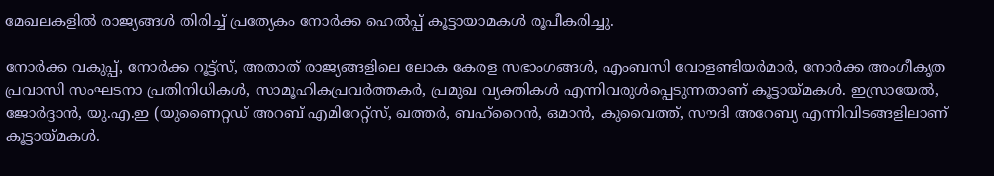മേഖലകളില്‍ രാജ്യങ്ങള്‍ തിരിച്ച് പ്രത്യേകം നോര്‍ക്ക ഹെല്‍പ്പ് കൂട്ടായാമകള്‍ രൂപീകരിച്ചു.

നോര്‍ക്ക വകുപ്പ്, നോര്‍ക്ക റൂട്ട്‌സ്, അതാത് രാജ്യങ്ങളിലെ ലോക കേരള സഭാംഗങ്ങള്‍, എംബസി വോളണ്ടിയര്‍മാര്‍, നോര്‍ക്ക അംഗീകൃത പ്രവാസി സംഘടനാ പ്രതിനിധികള്‍, സാമൂഹികപ്രവര്‍ത്തകര്‍, പ്രമുഖ വ്യക്തികള്‍ എന്നിവരുള്‍പ്പെടുന്നതാണ് കൂട്ടായ്മകള്‍. ഇസ്രായേല്‍, ജോര്‍ദ്ദാന്‍, യു.എ.ഇ (യുണൈറ്റഡ് അറബ് എമിറേറ്റ്‌സ്, ഖത്തര്‍, ബഹ്‌റൈന്‍, ഒമാന്‍, കുവൈത്ത്, സൗദി അറേബ്യ എന്നിവിടങ്ങളിലാണ് കൂട്ടായ്മകള്‍.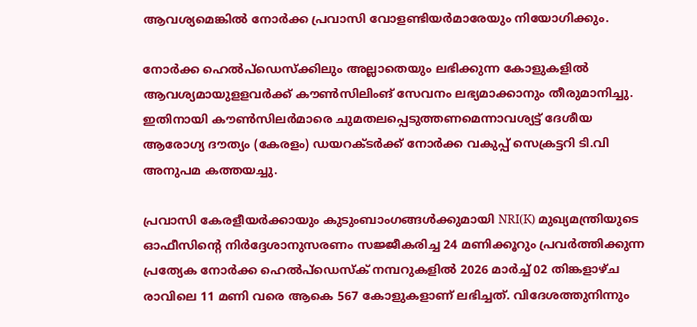ആവശ്യമെങ്കില്‍ നോര്‍ക്ക പ്രവാസി വോളണ്ടിയര്‍മാരേയും നിയോഗിക്കും.

നോര്‍ക്ക ഹെല്‍പ്ഡെസ്‌ക്കിലും അല്ലാതെയും ലഭിക്കുന്ന കോളുകളില്‍ ആവശ്യമായുളളവര്‍ക്ക് കൗണ്‍സിലിംങ് സേവനം ലഭ്യമാക്കാനും തീരുമാനിച്ചു. ഇതിനായി കൗണ്‍സിലര്‍മാരെ ചുമതലപ്പെടുത്തണമെന്നാവശ്യട്ട് ദേശീയ ആരോഗ്യ ദൗത്യം (കേരളം) ഡയറക്ടര്‍ക്ക് നോര്‍ക്ക വകുപ്പ് സെക്രട്ടറി ടി.വി അനുപമ കത്തയച്ചു.

പ്രവാസി കേരളീയര്‍ക്കായും കുടുംബാംഗങ്ങള്‍ക്കുമായി NRI(K) മുഖ്യമന്ത്രിയുടെ ഓഫീസിന്റെ നിര്‍ദ്ദേശാനുസരണം സജ്ജീകരിച്ച 24 മണിക്കൂറും പ്രവര്‍ത്തിക്കുന്ന പ്രത്യേക നോര്‍ക്ക ഹെല്‍പ്ഡെസ്‌ക് നമ്പറുകളില്‍ 2026 മാര്‍ച്ച് 02 തിങ്കളാഴ്ച രാവിലെ 11 മണി വരെ ആകെ 567 കോളുകളാണ് ലഭിച്ചത്. വിദേശത്തുനിന്നും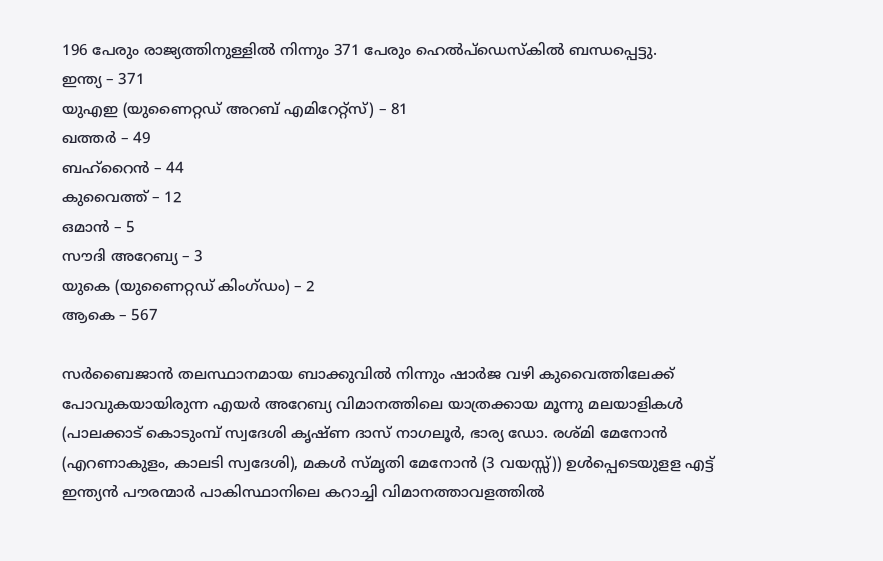196 പേരും രാജ്യത്തിനുള്ളില്‍ നിന്നും 371 പേരും ഹെല്‍പ്ഡെസ്‌കില്‍ ബന്ധപ്പെട്ടു.
ഇന്ത്യ – 371
യുഎഇ (യുണൈറ്റഡ് അറബ് എമിറേറ്റ്‌സ്) – 81
ഖത്തര്‍ – 49
ബഹ്‌റൈന്‍ – 44
കുവൈത്ത് – 12
ഒമാന്‍ – 5
സൗദി അറേബ്യ – 3
യുകെ (യുണൈറ്റഡ് കിംഗ്ഡം) – 2
ആകെ – 567

സര്‍ബൈജാന്‍ തലസ്ഥാനമായ ബാക്കുവില്‍ നിന്നും ഷാര്‍ജ വഴി കുവൈത്തിലേക്ക് പോവുകയായിരുന്ന എയര്‍ അറേബ്യ വിമാനത്തിലെ യാത്രക്കായ മൂന്നു മലയാളികള്‍ (പാലക്കാട് കൊടുംമ്പ് സ്വദേശി കൃഷ്ണ ദാസ് നാഗലൂര്‍, ഭാര്യ ഡോ. രശ്മി മേനോന്‍ (എറണാകുളം, കാലടി സ്വദേശി), മകള്‍ സ്മൃതി മേനോന്‍ (3 വയസ്സ്)) ഉള്‍പ്പെടെയുളള എട്ട് ഇന്ത്യന്‍ പൗരന്മാര്‍ പാകിസ്ഥാനിലെ കറാച്ചി വിമാനത്താവളത്തില്‍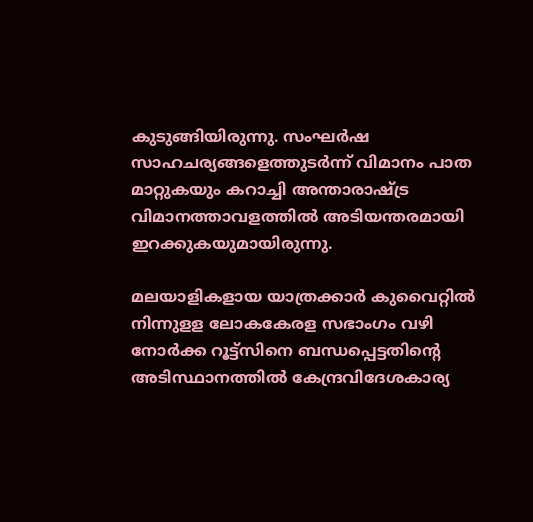കുടുങ്ങിയിരുന്നു. സംഘര്‍ഷ സാഹചര്യങ്ങളെത്തുടര്‍ന്ന് വിമാനം പാത മാറ്റുകയും കറാച്ചി അന്താരാഷ്ട്ര വിമാനത്താവളത്തില്‍ അടിയന്തരമായി ഇറക്കുകയുമായിരുന്നു.

മലയാളികളായ യാത്രക്കാര്‍ കുവൈറ്റില്‍ നിന്നുളള ലോകകേരള സഭാംഗം വഴി നോര്‍ക്ക റൂട്ട്‌സിനെ ബന്ധപ്പെട്ടതിന്റെ അടിസ്ഥാനത്തില്‍ കേന്ദ്രവിദേശകാര്യ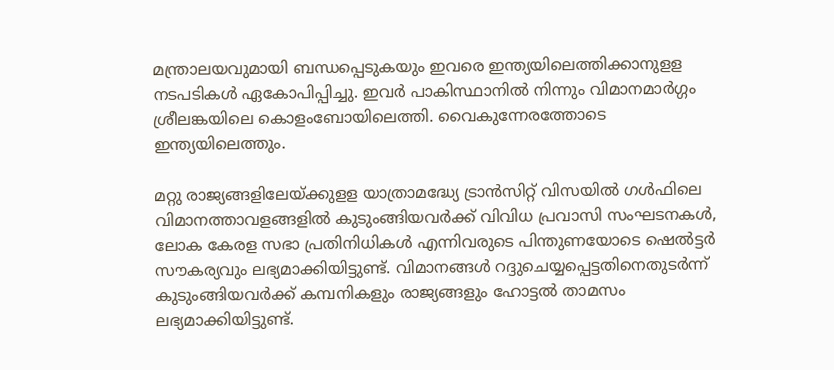മന്ത്രാലയവുമായി ബന്ധപ്പെടുകയും ഇവരെ ഇന്ത്യയിലെത്തിക്കാനുളള നടപടികള്‍ ഏകോപിപ്പിച്ചു. ഇവര്‍ പാകിസ്ഥാനില്‍ നിന്നും വിമാനമാര്‍ഗ്ഗം ശ്രീലങ്കയിലെ കൊളംബോയിലെത്തി. വൈകുന്നേരത്തോടെ ഇന്ത്യയിലെത്തും.

മറ്റു രാജ്യങ്ങളിലേയ്ക്കുളള യാത്രാമദ്ധ്യേ ട്രാന്‍സിറ്റ് വിസയില്‍ ഗള്‍ഫിലെ വിമാനത്താവളങ്ങളില്‍ കുടുംങ്ങിയവര്‍ക്ക് വിവിധ പ്രവാസി സംഘടനകള്‍, ലോക കേരള സഭാ പ്രതിനിധികള്‍ എന്നിവരുടെ പിന്തുണയോടെ ഷെല്‍ട്ടര്‍ സൗകര്യവും ലഭ്യമാക്കിയിട്ടുണ്ട്. വിമാനങ്ങള്‍ റദ്ദുചെയ്യപ്പെട്ടതിനെതുടര്‍ന്ന് കുടുംങ്ങിയവര്‍ക്ക് കമ്പനികളും രാജ്യങ്ങളും ഹോട്ടല്‍ താമസം ലഭ്യമാക്കിയിട്ടുണ്ട്.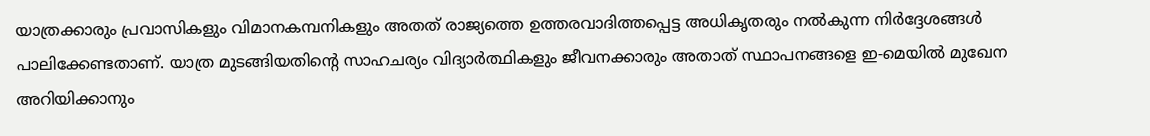യാത്രക്കാരും പ്രവാസികളും വിമാനകമ്പനികളും അതത് രാജ്യത്തെ ഉത്തരവാദിത്തപ്പെട്ട അധികൃതരും നല്‍കുന്ന നിര്‍ദ്ദേശങ്ങള്‍ പാലിക്കേണ്ടതാണ്. യാത്ര മുടങ്ങിയതിന്റെ സാഹചര്യം വിദ്യാര്‍ത്ഥികളും ജീവനക്കാരും അതാത് സ്ഥാപനങ്ങളെ ഇ-മെയില്‍ മുഖേന അറിയിക്കാനും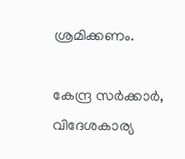ശ്രമിക്കണം.

കേന്ദ്ര സര്‍ക്കാര്‍, വിദേശകാര്യ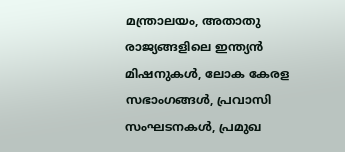മന്ത്രാലയം, അതാതു രാജ്യങ്ങളിലെ ഇന്ത്യന്‍ മിഷനുകള്‍, ലോക കേരള സഭാംഗങ്ങള്‍, പ്രവാസി സംഘടനകള്‍, പ്രമുഖ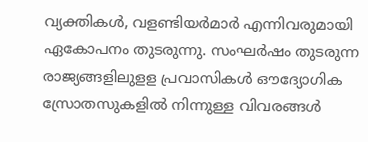വ്യക്തികള്‍, വളണ്ടിയര്‍മാര്‍ എന്നിവരുമായി ഏകോപനം തുടരുന്നു. സംഘര്‍ഷം തുടരുന്ന രാജ്യങ്ങളിലുളള പ്രവാസികള്‍ ഔദ്യോഗിക സ്രോതസുകളില്‍ നിന്നുള്ള വിവരങ്ങള്‍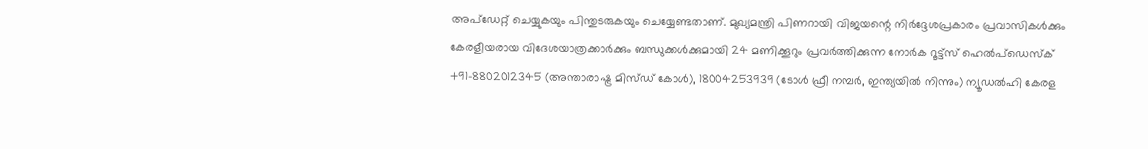അപ്‌ഡേറ്റ് ചെയ്യുകയും പിന്തുടരുകയും ചെയ്യേണ്ടതാണ്. മുഖ്യമന്ത്രി പിണറായി വിജയന്റെ നിര്‍ദ്ദേശപ്രകാരം പ്രവാസികള്‍ക്കും കേരളീയരായ വിദേശയാത്രക്കാര്‍ക്കും ബന്ധുക്കള്‍ക്കുമായി 24 മണിക്കൂറും പ്രവര്‍ത്തിക്കുന്ന നോര്‍ക റൂട്ട്‌സ് ഹെല്‍പ്ഡെസ്‌ക് +91-8802012345 (അന്താരാഷ്ട്ര മിസ്ഡ് കോള്‍), 18004253939 (ടോള്‍ ഫ്രീ നമ്പര്‍, ഇന്ത്യയില്‍ നിന്നും) ന്യൂഡല്‍ഹി കേരള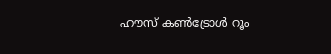ഹൗസ് കണ്‍ട്രോള്‍ റൂം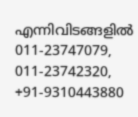എന്നിവിടങ്ങളില്‍ 011-23747079, 011-23742320, +91-9310443880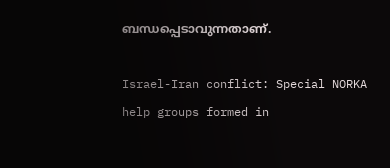ബന്ധപ്പെടാവുന്നതാണ്.

Israel-Iran conflict: Special NORKA help groups formed in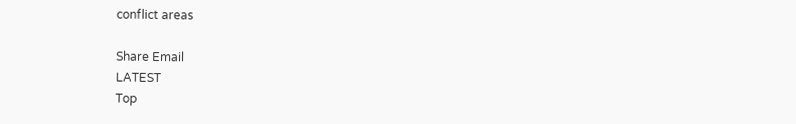conflict areas

Share Email
LATEST
Top